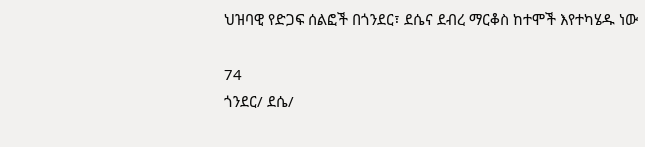ህዝባዊ የድጋፍ ሰልፎች በጎንደር፣ ደሴና ደብረ ማርቆስ ከተሞች እየተካሄዱ ነው

74
ጎንደር/ ደሴ/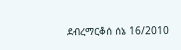ደብረማርቆሰ ሰኔ 16/2010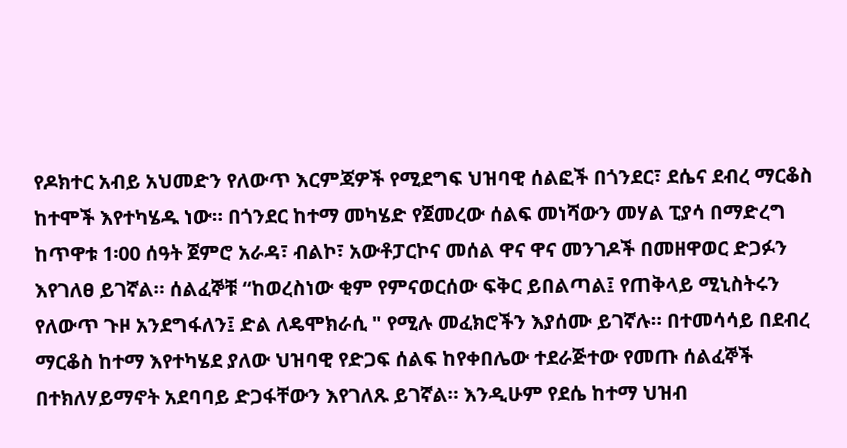የዶክተር አብይ አህመድን የለውጥ እርምጃዎች የሚደግፍ ህዝባዊ ሰልፎች በጎንደር፣ ደሴና ደብረ ማርቆስ ከተሞች እየተካሄዱ ነው። በጎንደር ከተማ መካሄድ የጀመረው ሰልፍ መነሻውን መሃል ፒያሳ በማድረግ ከጥዋቱ 1፡00 ሰዓት ጀምሮ አራዳ፣ ብልኮ፣ አውቶፓርኮና መሰል ዋና ዋና መንገዶች በመዘዋወር ድጋፉን እየገለፀ ይገኛል። ሰልፈኞቹ “ከወረስነው ቂም የምናወርሰው ፍቅር ይበልጣል፤ የጠቅላይ ሚኒስትሩን የለውጥ ጉዞ አንደግፋለን፤ ድል ለዴሞክራሲ " የሚሉ መፈክሮችን እያሰሙ ይገኛሉ። በተመሳሳይ በደብረ ማርቆስ ከተማ እየተካሄደ ያለው ህዝባዊ የድጋፍ ሰልፍ ከየቀበሌው ተደራጅተው የመጡ ሰልፈኞች በተክለሃይማኖት አደባባይ ድጋፋቸውን እየገለጹ ይገኛል። እንዲሁም የደሴ ከተማ ህዝብ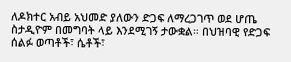ለዶክተር አብይ አህመድ ያለውን ድጋፍ ለማረጋገጥ ወደ ሆጤ ስታዲዮም በመግባት ላይ እንደሚገኝ ታውቋል። በህዝባዊ የድጋፍ ሰልፉ ወጣቶች፣ ሴቶች፣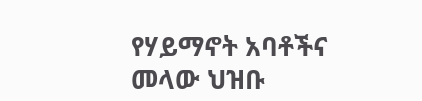የሃይማኖት አባቶችና መላው ህዝቡ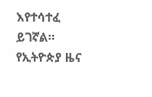እየተሳተፈ ይገኛል።
የኢትዮጵያ ዜና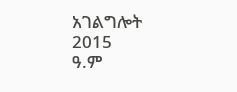አገልግሎት
2015
ዓ.ም